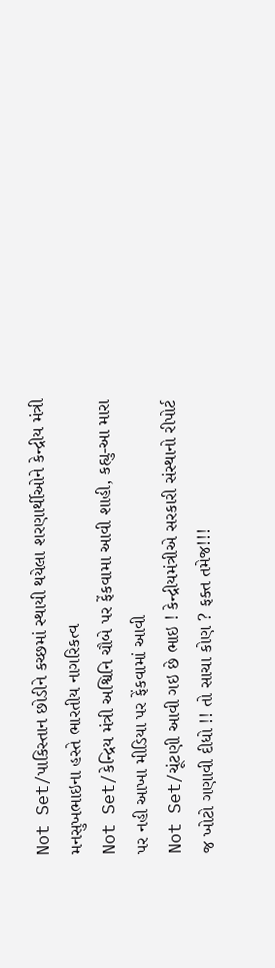Not Set/પાકિસ્તાન છોડીને કચ્છમાં સ્થાયી થયેલા શરણાર્થીઓને કેન્દ્રીય મંત્રી મનસુખભાઇના હસ્તે ભારતીય નાગરિકત્વ
Not Set/કેન્દ્રિય મંત્રી અશ્વિનિ ચૌબે પર ફેંકવામા આવી શાહી, કહ્યુ-આ મારા પર નહી આખા મીડિયા પર ફેંકવામાં આવી
Not Set/ચૂંટણી આવી ગઇ છે ભાઇ ! કેન્દ્રીયમંત્રીએ સરકારી સંસ્થાનો રીપોર્ટ જ ખોટો ગણાવી દીધો !! તો સાચા કોણ ? ફક્ત તમેજ!!!